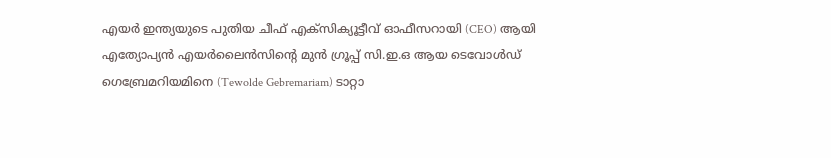എയർ ഇന്ത്യയുടെ പുതിയ ചീഫ് എക്സിക്യൂട്ടീവ് ഓഫീസറായി (CEO) ആയി എത്യോപ്യൻ എയർലൈൻസിന്റെ മുൻ ഗ്രൂപ്പ് സി.ഇ.ഒ ആയ ടെവോൾഡ് ഗെബ്രേമറിയമിനെ (Tewolde Gebremariam) ടാറ്റാ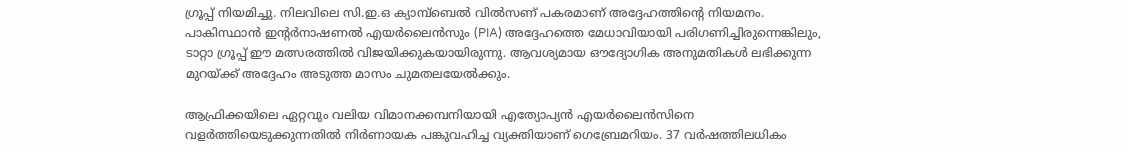ഗ്രൂപ്പ് നിയമിച്ചു. നിലവിലെ സി.ഇ.ഒ ക്യാമ്പ്ബെൽ വിൽസണ് പകരമാണ് അദ്ദേഹത്തിന്റെ നിയമനം. പാകിസ്ഥാൻ ഇന്റർനാഷണൽ എയർലൈൻസും (PIA) അദ്ദേഹത്തെ മേധാവിയായി പരിഗണിച്ചിരുന്നെങ്കിലും, ടാറ്റാ ഗ്രൂപ്പ് ഈ മത്സരത്തിൽ വിജയിക്കുകയായിരുന്നു. ആവശ്യമായ ഔദ്യോഗിക അനുമതികൾ ലഭിക്കുന്ന മുറയ്ക്ക് അദ്ദേഹം അടുത്ത മാസം ചുമതലയേൽക്കും.

ആഫ്രിക്കയിലെ ഏറ്റവും വലിയ വിമാനക്കമ്പനിയായി എത്യോപ്യൻ എയർലൈൻസിനെ വളർത്തിയെടുക്കുന്നതിൽ നിർണായക പങ്കുവഹിച്ച വ്യക്തിയാണ് ഗെബ്രേമറിയം. 37 വർഷത്തിലധികം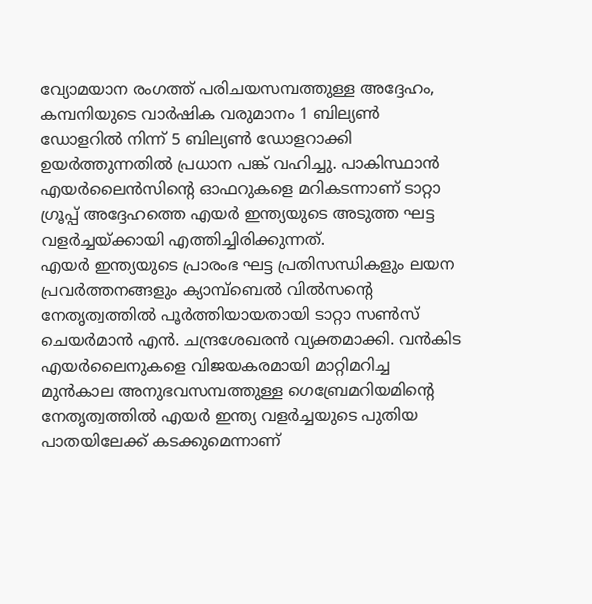വ്യോമയാന രംഗത്ത് പരിചയസമ്പത്തുള്ള അദ്ദേഹം, കമ്പനിയുടെ വാർഷിക വരുമാനം 1 ബില്യൺ ഡോളറിൽ നിന്ന് 5 ബില്യൺ ഡോളറാക്കി ഉയർത്തുന്നതിൽ പ്രധാന പങ്ക് വഹിച്ചു. പാകിസ്ഥാൻ എയർലൈൻസിന്റെ ഓഫറുകളെ മറികടന്നാണ് ടാറ്റാ ഗ്രൂപ്പ് അദ്ദേഹത്തെ എയർ ഇന്ത്യയുടെ അടുത്ത ഘട്ട വളർച്ചയ്ക്കായി എത്തിച്ചിരിക്കുന്നത്.
എയർ ഇന്ത്യയുടെ പ്രാരംഭ ഘട്ട പ്രതിസന്ധികളും ലയന പ്രവർത്തനങ്ങളും ക്യാമ്പ്ബെൽ വിൽസന്റെ നേതൃത്വത്തിൽ പൂർത്തിയായതായി ടാറ്റാ സൺസ് ചെയർമാൻ എൻ. ചന്ദ്രശേഖരൻ വ്യക്തമാക്കി. വൻകിട എയർലൈനുകളെ വിജയകരമായി മാറ്റിമറിച്ച മുൻകാല അനുഭവസമ്പത്തുള്ള ഗെബ്രേമറിയമിന്റെ നേതൃത്വത്തിൽ എയർ ഇന്ത്യ വളർച്ചയുടെ പുതിയ പാതയിലേക്ക് കടക്കുമെന്നാണ്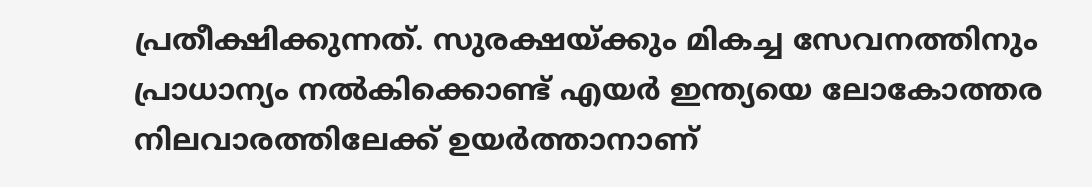പ്രതീക്ഷിക്കുന്നത്. സുരക്ഷയ്ക്കും മികച്ച സേവനത്തിനും പ്രാധാന്യം നൽകിക്കൊണ്ട് എയർ ഇന്ത്യയെ ലോകോത്തര നിലവാരത്തിലേക്ക് ഉയർത്താനാണ്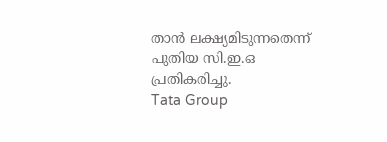താൻ ലക്ഷ്യമിടുന്നതെന്ന് പുതിയ സി.ഇ.ഒ പ്രതികരിച്ചു.
Tata Group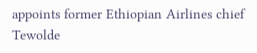appoints former Ethiopian Airlines chief Tewolde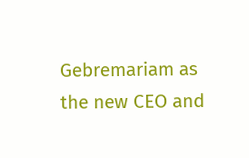Gebremariam as the new CEO and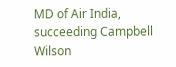MD of Air India, succeeding Campbell Wilson